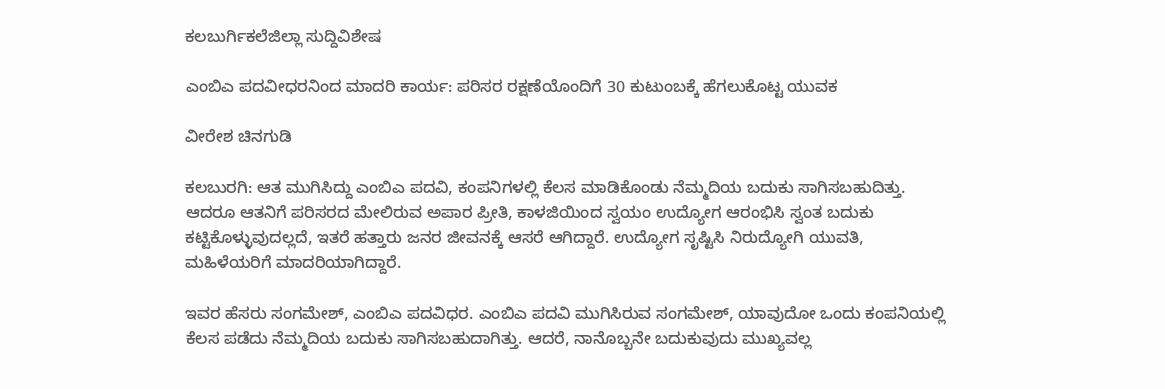ಕಲಬುರ್ಗಿಕಲೆಜಿಲ್ಲಾ ಸುದ್ದಿವಿಶೇಷ

ಎಂಬಿಎ ಪದವೀಧರನಿಂದ ಮಾದರಿ ಕಾರ್ಯ: ಪರಿಸರ ರಕ್ಷಣೆಯೊಂದಿಗೆ 30 ಕುಟುಂಬಕ್ಕೆ ಹೆಗಲುಕೊಟ್ಟ ಯುವಕ

ವೀರೇಶ ಚಿನಗುಡಿ

ಕಲಬುರಗಿ: ಆತ ಮುಗಿಸಿದ್ದು ಎಂಬಿಎ ಪದವಿ, ಕಂಪನಿಗಳಲ್ಲಿ ಕೆಲಸ ಮಾಡಿಕೊಂಡು ನೆಮ್ಮದಿಯ ಬದುಕು ಸಾಗಿಸಬಹುದಿತ್ತು. ಆದರೂ ಆತನಿಗೆ ಪರಿಸರದ ಮೇಲಿರುವ ಅಪಾರ ಪ್ರೀತಿ, ಕಾಳಜಿಯಿಂದ ಸ್ವಯಂ ಉದ್ಯೋಗ ಆರಂಭಿಸಿ ಸ್ವಂತ ಬದುಕು ಕಟ್ಟಿಕೊಳ್ಳುವುದಲ್ಲದೆ, ಇತರೆ ಹತ್ತಾರು ಜನರ ಜೀವನಕ್ಕೆ ಆಸರೆ ಆಗಿದ್ದಾರೆ. ಉದ್ಯೋಗ ಸೃಷ್ಟಿಸಿ ನಿರುದ್ಯೋಗಿ ಯುವತಿ, ಮಹಿಳೆಯರಿಗೆ ಮಾದರಿಯಾಗಿದ್ದಾರೆ.

ಇವರ ಹೆಸರು ಸಂಗಮೇಶ್, ಎಂಬಿಎ ಪದವಿಧರ‌. ಎಂಬಿಎ ಪದವಿ ಮುಗಿಸಿರುವ ಸಂಗಮೇಶ್, ಯಾವುದೋ ಒಂದು ಕಂಪನಿಯಲ್ಲಿ ಕೆಲಸ ಪಡೆದು ನೆಮ್ಮದಿಯ ಬದುಕು ಸಾಗಿಸಬಹುದಾಗಿತ್ತು. ಆದರೆ, ನಾನೊಬ್ಬನೇ ಬದುಕುವುದು ಮುಖ್ಯವಲ್ಲ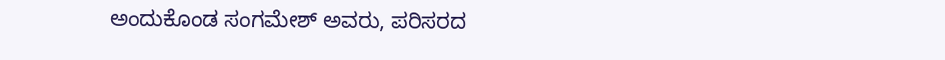ಅಂದುಕೊಂಡ ಸಂಗಮೇಶ್ ಅವರು, ಪರಿಸರದ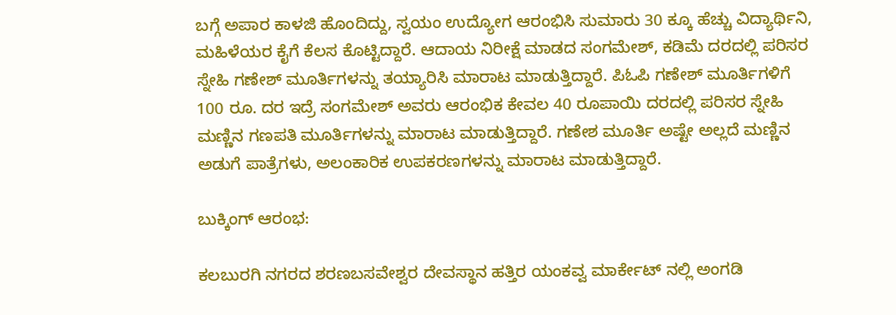ಬಗ್ಗೆ ಅಪಾರ ಕಾಳಜಿ ಹೊಂದಿದ್ದು, ಸ್ವಯಂ ಉದ್ಯೋಗ ಆರಂಭಿಸಿ ಸುಮಾರು 30 ಕ್ಕೂ ಹೆಚ್ಚು ವಿದ್ಯಾರ್ಥಿನಿ, ಮಹಿಳೆಯರ ಕೈಗೆ ಕೆಲಸ ಕೊಟ್ಟಿದ್ದಾರೆ. ಆದಾಯ ನಿರೀಕ್ಷೆ ಮಾಡದ ಸಂಗಮೇಶ್, ಕಡಿಮೆ ದರದಲ್ಲಿ ಪರಿಸರ ಸ್ನೇಹಿ ಗಣೇಶ್ ಮೂರ್ತಿಗಳನ್ನು ತಯ್ಯಾರಿಸಿ ಮಾರಾಟ ಮಾಡುತ್ತಿದ್ದಾರೆ. ಪಿಓಪಿ ಗಣೇಶ್ ಮೂರ್ತಿಗಳಿಗೆ 100 ರೂ. ದರ ಇದ್ರೆ ಸಂಗಮೇಶ್ ಅವರು ಆರಂಭಿಕ ಕೇವಲ 40 ರೂಪಾಯಿ ದರದಲ್ಲಿ ಪರಿಸರ ಸ್ನೇಹಿ ಮಣ್ಣಿನ ಗಣಪತಿ ಮೂರ್ತಿಗಳನ್ನು ಮಾರಾಟ ಮಾಡುತ್ತಿದ್ದಾರೆ. ಗಣೇಶ ಮೂರ್ತಿ ಅಷ್ಟೇ ಅಲ್ಲದೆ ಮಣ್ಣಿನ ಅಡುಗೆ ಪಾತ್ರೆಗಳು, ಅಲಂಕಾರಿಕ ಉಪಕರಣಗಳನ್ನು ಮಾರಾಟ ಮಾಡುತ್ತಿದ್ದಾರೆ.

ಬುಕ್ಕಿಂಗ್ ಆರಂಭ:

ಕಲಬುರಗಿ ನಗರದ ಶರಣಬಸವೇಶ್ವರ ದೇವಸ್ಥಾನ ಹತ್ತಿರ ಯಂಕವ್ವ ಮಾರ್ಕೇಟ್ ನಲ್ಲಿ ಅಂಗಡಿ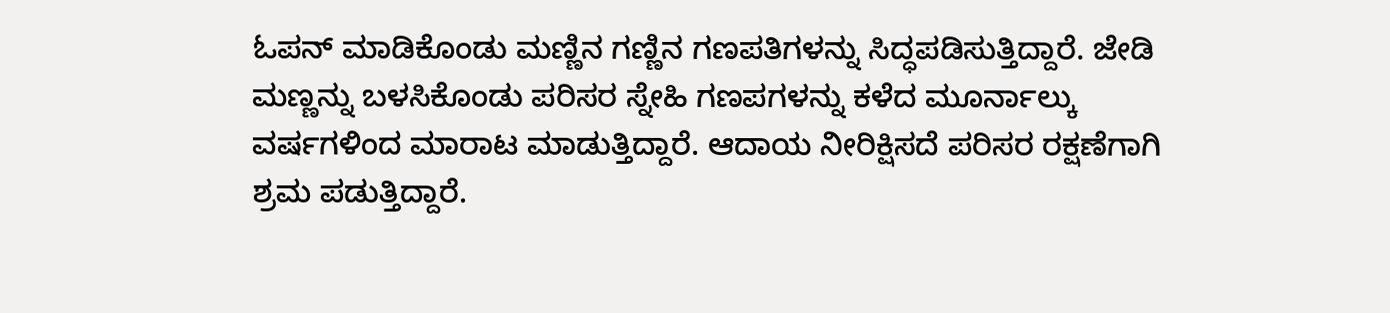ಓಪನ್ ಮಾಡಿಕೊಂಡು ಮಣ್ಣಿನ ಗಣ್ಣಿನ ಗಣಪತಿಗಳನ್ನು ಸಿದ್ಧಪಡಿಸುತ್ತಿದ್ದಾರೆ. ಜೇಡಿ ಮಣ್ಣನ್ನು ಬಳಸಿಕೊಂಡು ಪರಿಸರ ಸ್ನೇಹಿ ಗಣಪಗಳನ್ನು ಕಳೆದ ಮೂರ್ನಾಲ್ಕು ವರ್ಷಗಳಿಂದ ಮಾರಾಟ ಮಾಡುತ್ತಿದ್ದಾರೆ‌. ಆದಾಯ ನೀರಿಕ್ಷಿಸದೆ ಪರಿಸರ ರಕ್ಷಣೆಗಾಗಿ ಶ್ರಮ ಪಡುತ್ತಿದ್ದಾರೆ.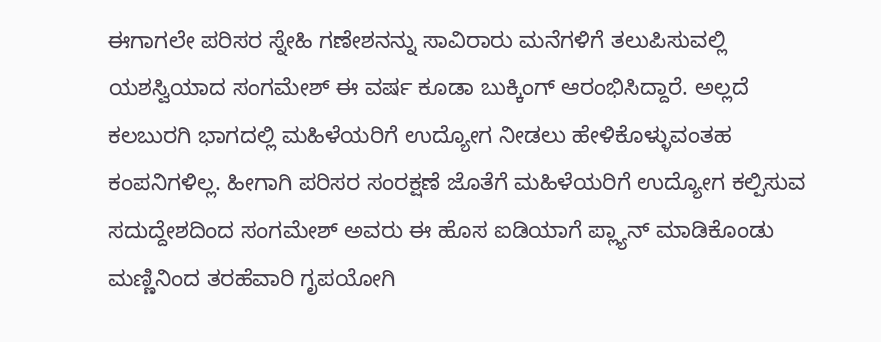ಈಗಾಗಲೇ ಪರಿಸರ ಸ್ನೇಹಿ ಗಣೇಶನನ್ನು ಸಾವಿರಾರು ಮನೆಗಳಿಗೆ ತಲುಪಿಸುವಲ್ಲಿ ಯಶಸ್ವಿಯಾದ ಸಂಗಮೇಶ್ ಈ ವರ್ಷ ಕೂಡಾ ಬುಕ್ಕಿಂಗ್ ಆರಂಭಿಸಿದ್ದಾರೆ. ಅಲ್ಲದೆ ಕಲಬುರಗಿ ಭಾಗದಲ್ಲಿ ಮಹಿಳೆಯರಿಗೆ ಉದ್ಯೋಗ ನೀಡಲು ಹೇಳಿಕೊಳ್ಳುವಂತಹ ಕಂಪನಿಗಳಿಲ್ಲ‌. ಹೀಗಾಗಿ ಪರಿಸರ ಸಂರಕ್ಷಣೆ ಜೊತೆಗೆ ಮಹಿಳೆಯರಿಗೆ ಉದ್ಯೋಗ ಕಲ್ಪಿಸುವ ಸದುದ್ದೇಶದಿಂದ ಸಂಗಮೇಶ್ ಅವರು ಈ ಹೊಸ ಐಡಿಯಾಗೆ ಪ್ಲ್ಯಾನ್ ಮಾಡಿಕೊಂಡು ಮಣ್ಣಿನಿಂದ ತರಹೆವಾರಿ ಗೃಪಯೋಗಿ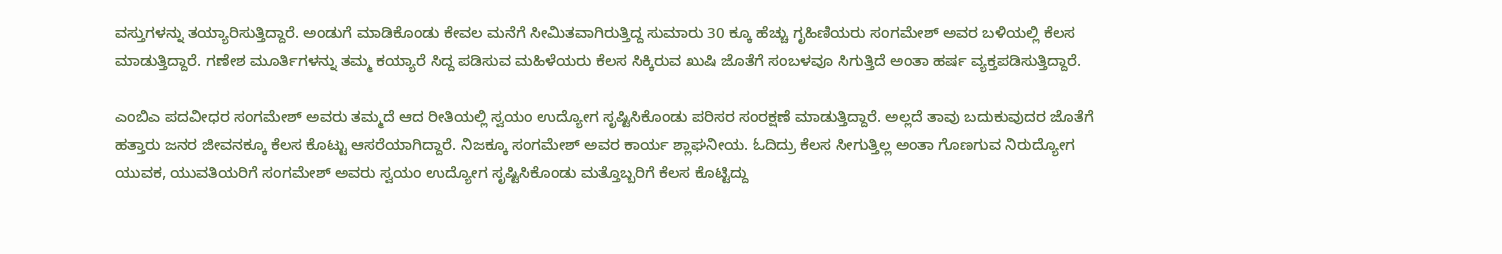ವಸ್ತುಗಳನ್ನು ತಯ್ಯಾರಿಸುತ್ತಿದ್ದಾರೆ‌. ಅಂಡುಗೆ ಮಾಡಿಕೊಂಡು ಕೇವಲ ಮನೆಗೆ ಸೀಮಿತವಾಗಿರುತ್ತಿದ್ದ ಸುಮಾರು 30 ಕ್ಕೂ ಹೆಚ್ಚು ಗೃಹಿಣಿಯರು ಸಂಗಮೇಶ್ ಅವರ ಬಳಿಯಲ್ಲಿ ಕೆಲಸ ಮಾಡುತ್ತಿದ್ದಾರೆ. ಗಣೇಶ ಮೂರ್ತಿಗಳನ್ನು ತಮ್ಮ ಕಯ್ಯಾರೆ ಸಿದ್ದ ಪಡಿಸುವ ಮಹಿಳೆಯರು ಕೆಲಸ ಸಿಕ್ಕಿರುವ ಖುಷಿ ಜೊತೆಗೆ ಸಂಬಳವೂ ಸಿಗುತ್ತಿದೆ ಅಂತಾ ಹರ್ಷ ವ್ಯಕ್ತಪಡಿಸುತ್ತಿದ್ದಾರೆ.

ಎಂಬಿಎ ಪದವೀಧರ ಸಂಗಮೇಶ್ ಅವರು ತಮ್ಮದೆ ಆದ ರೀತಿಯಲ್ಲಿ ಸ್ವಯಂ ಉದ್ಯೋಗ ಸೃಷ್ಟಿಸಿಕೊಂಡು ಪರಿಸರ ಸಂರಕ್ಷಣೆ ಮಾಡುತ್ತಿದ್ದಾರೆ‌. ಅಲ್ಲದೆ ತಾವು ಬದುಕುವುದರ ಜೊತೆಗೆ ಹತ್ತಾರು ಜನರ ಜೀವನಕ್ಕೂ ಕೆಲಸ ಕೊಟ್ಟು ಆಸರೆಯಾಗಿದ್ದಾರೆ. ನಿಜಕ್ಕೂ ಸಂಗಮೇಶ್ ಅವರ ಕಾರ್ಯ ಶ್ಲಾಘನೀಯ. ಓದಿದ್ರು ಕೆಲಸ ಸೀಗುತ್ತಿಲ್ಲ ಅಂತಾ ಗೊಣಗುವ ನಿರುದ್ಯೋಗ ಯುವಕ, ಯುವತಿಯರಿಗೆ ಸಂಗಮೇಶ್ ಅವರು ಸ್ವಯಂ ಉದ್ಯೋಗ ಸೃಷ್ಟಿಸಿಕೊಂಡು ಮತ್ತೊಬ್ಬರಿಗೆ ಕೆಲಸ ಕೊಟ್ಟಿದ್ದು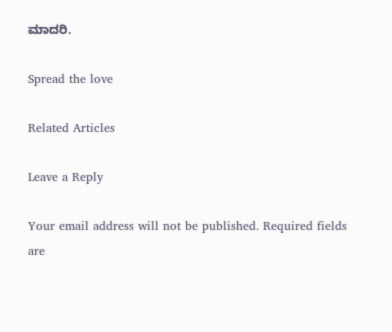ಮಾದರಿ.

Spread the love

Related Articles

Leave a Reply

Your email address will not be published. Required fields are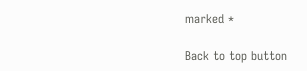marked *

Back to top button